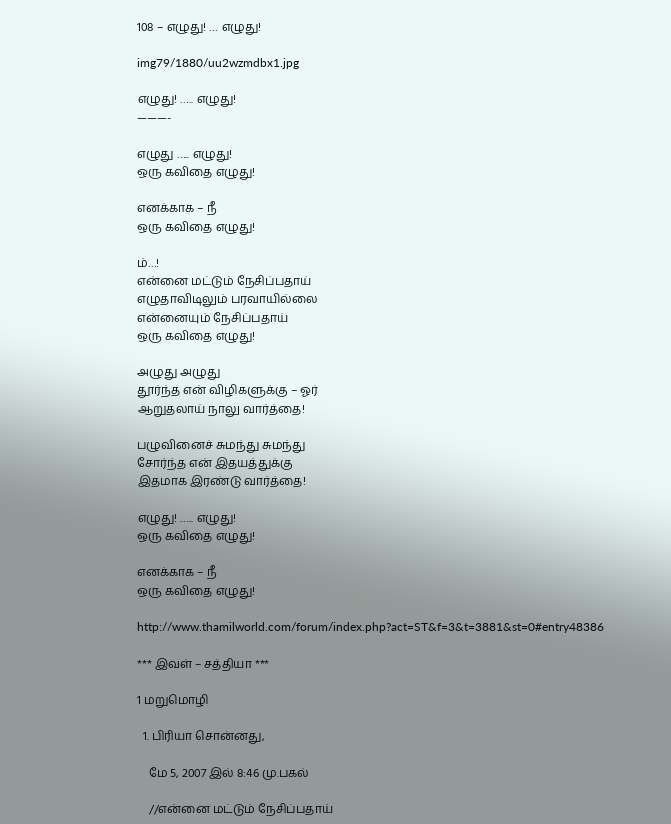108 – எழுது! … எழுது!

img79/1880/uu2wzmdbx1.jpg

எழுது! ….. எழுது!
———-

எழுது ….. எழுது!
ஒரு கவிதை எழுது!

எனக்காக – நீ
ஒரு கவிதை எழுது!

ம்…!
என்னை மட்டும் நேசிப்பதாய்
எழுதாவிடிலும் பரவாயில்லை
என்னையும் நேசிப்பதாய்
ஒரு கவிதை எழுது!

அழுது அழுது
தூர்ந்த என் விழிகளுக்கு – ஓர்
ஆறுதலாய் நாலு வார்த்தை!

பழுவினைச் சுமந்து சுமந்து
சோர்ந்த என் இதயத்துக்கு
இதமாக இரண்டு வார்த்தை!

எழுது! ….. எழுது!
ஒரு கவிதை எழுது!

எனக்காக – நீ
ஒரு கவிதை எழுது!

http://www.thamilworld.com/forum/index.php?act=ST&f=3&t=3881&st=0#entry48386

*** இவள் – சத்தியா ***

1 மறுமொழி

  1. பிரியா சொன்னது,

    மே 5, 2007 இல் 8:46 மு.பகல்

    //என்னை மட்டும் நேசிப்பதாய்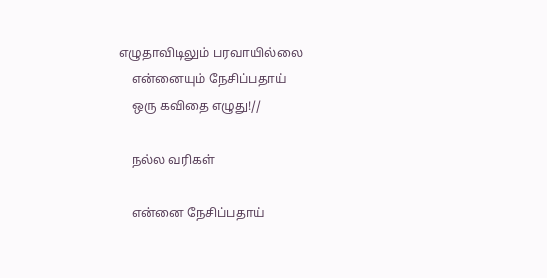எழுதாவிடிலும் பரவாயில்லை
    என்னையும் நேசிப்பதாய்
    ஒரு கவிதை எழுது!//

    நல்ல வரிகள்

    என்னை நேசிப்பதாய்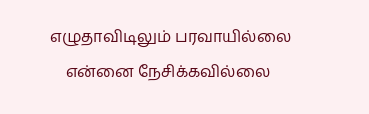எழுதாவிடிலும் பரவாயில்லை
    என்னை நேசிக்கவில்லை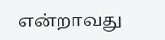என்றாவது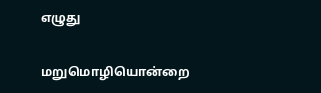எழுது


மறுமொழியொன்றை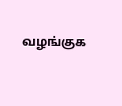வழங்குக